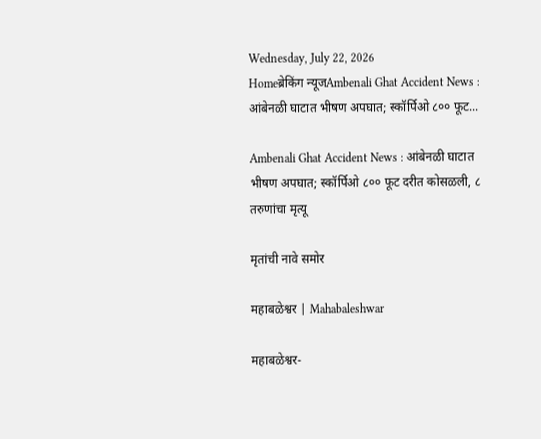Wednesday, July 22, 2026
Homeब्रेकिंग न्यूजAmbenali Ghat Accident News : आंबेनळी घाटात भीषण अपघात; स्कॉर्पिओ ८०० फूट...

Ambenali Ghat Accident News : आंबेनळी घाटात भीषण अपघात; स्कॉर्पिओ ८०० फूट दरीत कोसळली, ८ तरुणांचा मृत्यू

मृतांची नावे समोर

महाबळेश्वर | Mahabaleshwar

महाबळेश्वर-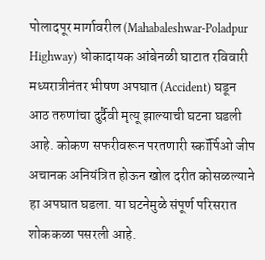पोलादपूर मार्गावरील (Mahabaleshwar-Poladpur Highway) धोकादायक आंबेनळी घाटात रविवारी मध्यरात्रीनंतर भीषण अपघात (Accident) घडून आठ तरुणांचा दुर्दैवी मृत्यू झाल्याची घटना घडली आहे. कोकण सफरीवरून परतणारी स्कॉर्पिओ जीप अचानक अनियंत्रित होऊन खोल दरीत कोसळल्याने हा अपघात घडला. या घटनेमुळे संपूर्ण परिसरात शोककळा पसरली आहे.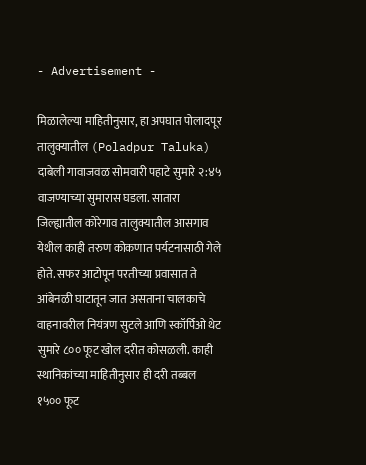- Advertisement -

मिळालेल्या माहितीनुसार, हा अपघात पोलादपूर तालुक्यातील (Poladpur Taluka) दाबेली गावाजवळ सोमवारी पहाटे सुमारे २:४५ वाजण्याच्या सुमारास घडला. सातारा जिल्ह्यातील कोरेगाव तालुक्यातील आसगाव येथील काही तरुण कोकणात पर्यटनासाठी गेले होते. सफर आटोपून परतीच्या प्रवासात ते आंबेनळी घाटातून जात असताना चालकाचे वाहनावरील नियंत्रण सुटले आणि स्कॉर्पिओ थेट सुमारे ८०० फूट खोल दरीत कोसळली. काही स्थानिकांच्या माहितीनुसार ही दरी तब्बल १५०० फूट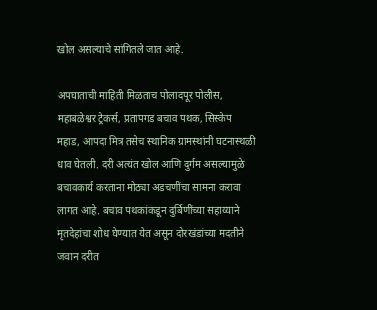खोल असल्याचे सांगितले जात आहे.

अपघाताची माहिती मिळताच पोलादपूर पोलीस, महाबळेश्वर ट्रेकर्स, प्रतापगड बचाव पथक, सिस्केप महाड, आपदा मित्र तसेच स्थानिक ग्रामस्थांनी घटनास्थळी धाव घेतली. दरी अत्यंत खोल आणि दुर्गम असल्यामुळे बचावकार्य करताना मोठ्या अडचणींचा सामना करावा लागत आहे. बचाव पथकांकडून दुर्बिणींच्या सहाय्याने मृतदेहांचा शोध घेण्यात येत असून दोरखंडांच्या मदतीने जवान दरीत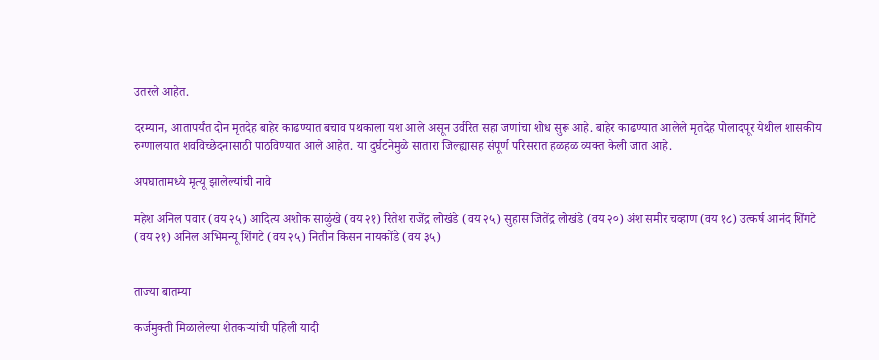उतरले आहेत.

दरम्यान, आतापर्यंत दोन मृतदेह बाहेर काढण्यात बचाव पथकाला यश आले असून उर्वरित सहा जणांचा शोध सुरू आहे. बाहेर काढण्यात आलेले मृतदेह पोलादपूर येथील शासकीय रुग्णालयात शवविच्छेदनासाठी पाठविण्यात आले आहेत. या दुर्घटनेमुळे सातारा जिल्ह्यासह संपूर्ण परिसरात हळहळ व्यक्त केली जात आहे.

अपघातामध्ये मृत्यू झालेल्यांची नावे

महेश अनिल पवार (वय २५) आदित्य अशोक साळुंखे (वय २१) रितेश राजेंद्र लोखंडे (वय २५) सुहास जितेंद्र लोखंडे (वय २०) अंश समीर चव्हाण (वय १८) उत्कर्ष आनंद शिंगटे (वय २१) अनिल अभिमन्यू शिंगटे (वय २५) नितीन किसन नायकोंडे (वय ३५)


ताज्या बातम्या

कर्जमुक्ती मिळालेल्या शेतकऱ्यांची पहिली यादी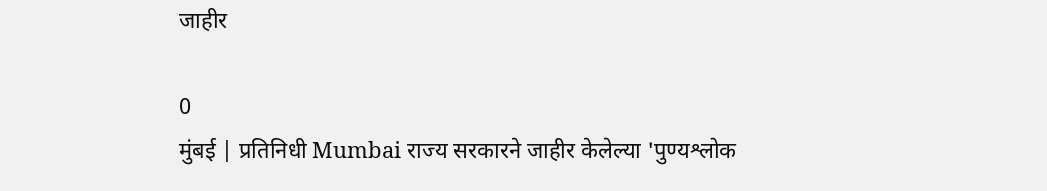जाहीर

0
मुंबई | प्रतिनिधी Mumbai राज्य सरकारने जाहीर केलेल्या 'पुण्यश्लोक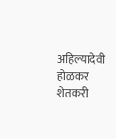अहिल्यादेवी होळकर शेतकरी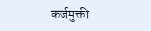कर्जमुक्ती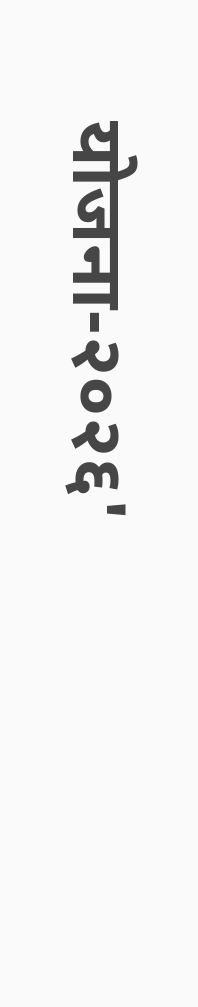योजना-२०२६'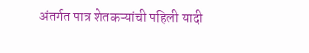अंतर्गत पात्र शेतकऱ्यांची पहिली यादी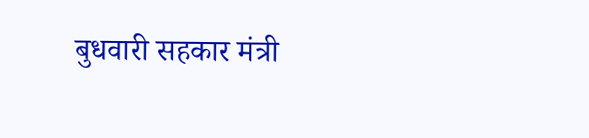बुधवारी सहकार मंत्री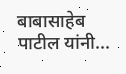बाबासाहेब पाटील यांनी...